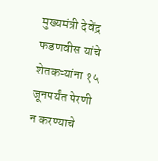मुख्यमंत्री देवेंद्र फडणवीस यांचे शेतकऱ्यांना १५ जूनपर्यंत पेरणी न करण्याचे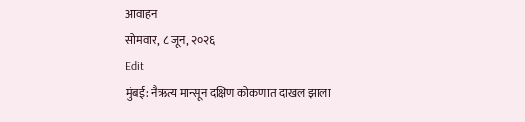आवाहन
सोमवार, ८ जून, २०२६
Edit
मुंबई: नैऋत्य मान्सून दक्षिण कोकणात दाखल झाला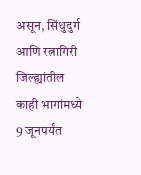असून, सिंधुदुर्ग आणि रत्नागिरी जिल्ह्यांतील काही भागांमध्ये 9 जूनपर्यंत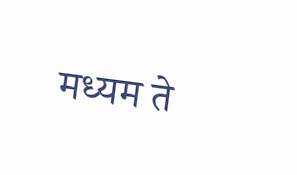मध्यम ते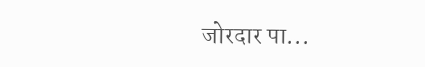जोरदार पा...